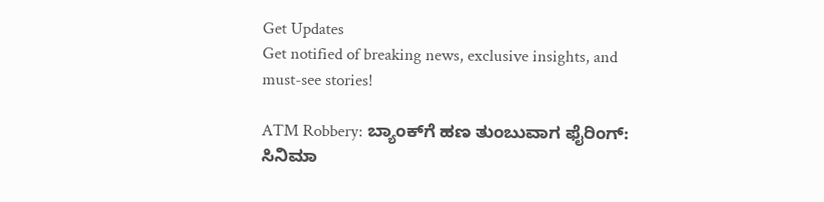Get Updates
Get notified of breaking news, exclusive insights, and must-see stories!

ATM Robbery: ಬ್ಯಾಂಕ್‌ಗೆ ಹಣ ತುಂಬುವಾಗ ಫೈರಿಂಗ್: ಸಿನಿಮಾ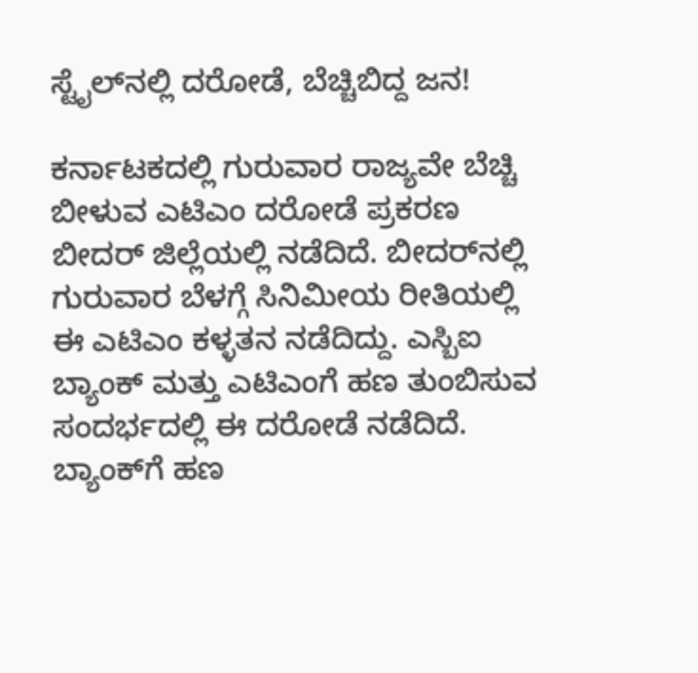ಸ್ಟೈಲ್‌ನಲ್ಲಿ ದರೋಡೆ, ಬೆಚ್ಚಿಬಿದ್ದ ಜನ!

ಕರ್ನಾಟಕದಲ್ಲಿ ಗುರುವಾರ ರಾಜ್ಯವೇ ಬೆಚ್ಚಿ ಬೀಳುವ ಎಟಿಎಂ ದರೋಡೆ ಪ್ರಕರಣ ಬೀದರ್‌ ಜಿಲ್ಲೆಯಲ್ಲಿ ನಡೆದಿದೆ. ಬೀದರ್‌ನಲ್ಲಿ ಗುರುವಾರ ಬೆಳಗ್ಗೆ ಸಿನಿಮೀಯ ರೀತಿಯಲ್ಲಿ ಈ ಎಟಿಎಂ ಕಳ್ಳತನ ನಡೆದಿದ್ದು. ಎಸ್ಬಿಐ ಬ್ಯಾಂಕ್ ಮತ್ತು ಎಟಿಎಂಗೆ ಹಣ ತುಂಬಿಸುವ ಸಂದರ್ಭದಲ್ಲಿ ಈ ದರೋಡೆ ನಡೆದಿದೆ. ಬ್ಯಾಂಕ್‌ಗೆ ಹಣ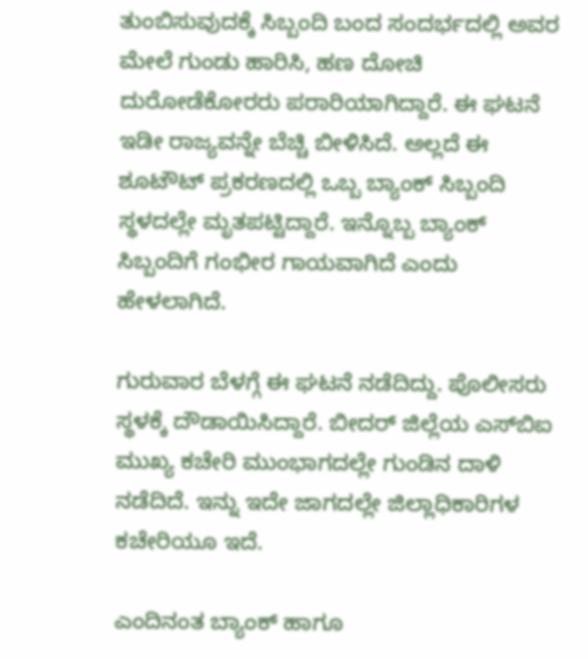ತುಂಬಿಸುವುದಕ್ಕೆ ಸಿಬ್ಬಂದಿ ಬಂದ ಸಂದರ್ಭದಲ್ಲಿ ಅವರ ಮೇಲೆ ಗುಂಡು ಹಾರಿಸಿ, ಹಣ ದೋಚಿ ದುರೋಡೆಕೋರರು ಪರಾರಿಯಾಗಿದ್ದಾರೆ. ಈ ಘಟನೆ ಇಡೀ ರಾಜ್ಯವನ್ನೇ ಬೆಚ್ಚಿ ಬೀಳಿಸಿದೆ. ಅಲ್ಲದೆ ಈ ಶೂಟೌಟ್‌ ಪ್ರಕರಣದಲ್ಲಿ ಒಬ್ಬ ಬ್ಯಾಂಕ್‌ ಸಿಬ್ಬಂದಿ ಸ್ಥಳದಲ್ಲೇ ಮೃತಪಟ್ಟಿದ್ದಾರೆ. ಇನ್ನೊಬ್ಬ ಬ್ಯಾಂಕ್‌ ಸಿಬ್ಬಂದಿಗೆ ಗಂಭೀರ ಗಾಯವಾಗಿದೆ ಎಂದು ಹೇಳಲಾಗಿದೆ.

ಗುರುವಾರ ಬೆಳಗ್ಗೆ ಈ ಘಟನೆ ನಡೆದಿದ್ದು. ಪೊಲೀಸರು ಸ್ಥಳಕ್ಕೆ ದೌಡಾಯಿಸಿದ್ದಾರೆ. ಬೀದರ್ ಜಿಲ್ಲೆಯ ಎಸ್‌ಬಿಐ ಮುಖ್ಯ ಕಚೇರಿ‌ ಮುಂಭಾಗದಲ್ಲೇ ಗುಂಡಿನ ದಾಳಿ ನಡೆದಿದೆ. ಇನ್ನು ಇದೇ ಜಾಗದಲ್ಲೇ ಜಿಲ್ಲಾಧಿಕಾರಿಗಳ ಕಚೇರಿಯೂ ಇದೆ.

ಎಂದಿನಂತ ಬ್ಯಾಂಕ್ ಹಾಗೂ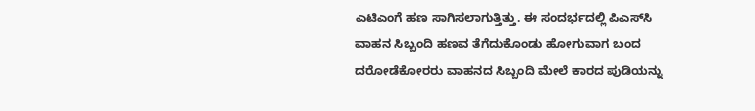ಎಟಿಎಂಗೆ ಹಣ ಸಾಗಿಸಲಾಗುತ್ತಿತ್ತು. ಈ ಸಂದರ್ಭದಲ್ಲಿ ಪಿಎಸ್‌ಸಿ ವಾಹನ ಸಿಬ್ಬಂದಿ ಹಣವ ತೆಗೆದುಕೊಂಡು ಹೋಗುವಾಗ ಬಂದ ದರೋಡೆಕೋರರು ವಾಹನದ ಸಿಬ್ಬಂದಿ ಮೇಲೆ ಕಾರದ ಪುಡಿಯನ್ನು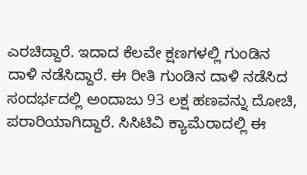ಎರಚಿದ್ದಾರೆ. ಇದಾದ ಕೆಲವೇ ಕ್ಷಣಗಳಲ್ಲಿ ಗುಂಡಿನ ದಾಳಿ ನಡೆಸಿದ್ದಾರೆ. ಈ ರೀತಿ ಗುಂಡಿನ ದಾಳಿ ನಡೆಸಿದ ಸಂದರ್ಭದಲ್ಲಿ ಅಂದಾಜು 93 ಲಕ್ಷ ಹಣವನ್ನು ದೋಚಿ, ಪರಾರಿಯಾಗಿದ್ದಾರೆ. ಸಿಸಿಟಿವಿ ಕ್ಯಾಮೆರಾದಲ್ಲಿ ಈ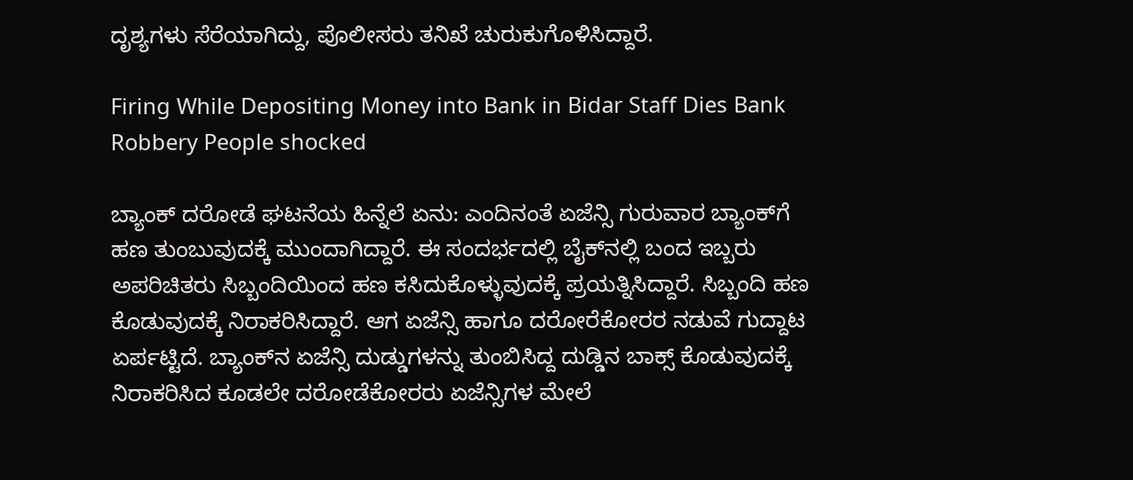ದೃಶ್ಯಗಳು ಸೆರೆಯಾಗಿದ್ದು, ಪೊಲೀಸರು ತನಿಖೆ ಚುರುಕುಗೊಳಿಸಿದ್ದಾರೆ.

Firing While Depositing Money into Bank in Bidar Staff Dies Bank Robbery People shocked

ಬ್ಯಾಂಕ್‌ ದರೋಡೆ ಘಟನೆಯ ಹಿನ್ನೆಲೆ ಏನು: ಎಂದಿನಂತೆ ಏಜೆನ್ಸಿ ಗುರುವಾರ ಬ್ಯಾಂಕ್‌ಗೆ ಹಣ ತುಂಬುವುದಕ್ಕೆ ಮುಂದಾಗಿದ್ದಾರೆ. ಈ ಸಂದರ್ಭದಲ್ಲಿ ಬೈಕ್‌ನಲ್ಲಿ ಬಂದ ಇಬ್ಬರು ಅಪರಿಚಿತರು ಸಿಬ್ಬಂದಿಯಿಂದ ಹಣ ಕಸಿದುಕೊಳ್ಳುವುದಕ್ಕೆ ಪ್ರಯತ್ನಿಸಿದ್ದಾರೆ. ಸಿಬ್ಬಂದಿ ಹಣ ಕೊಡುವುದಕ್ಕೆ ನಿರಾಕರಿಸಿದ್ದಾರೆ. ಆಗ ಏಜೆನ್ಸಿ ಹಾಗೂ ದರೋರೆಕೋರರ ನಡುವೆ ಗುದ್ದಾಟ ಏರ್ಪಟ್ಟಿದೆ. ಬ್ಯಾಂಕ್‌ನ ಏಜೆನ್ಸಿ ದುಡ್ಡುಗಳನ್ನು ತುಂಬಿಸಿದ್ದ ದುಡ್ಡಿನ ಬಾಕ್ಸ್‌ ಕೊಡುವುದಕ್ಕೆ ನಿರಾಕರಿಸಿದ ಕೂಡಲೇ ದರೋಡೆಕೋರರು ಏಜೆನ್ಸಿಗಳ ಮೇಲೆ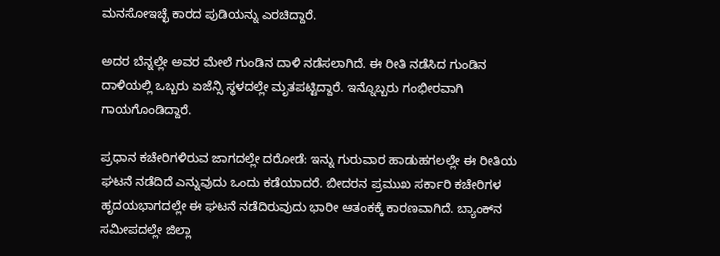ಮನಸೋಇಚ್ಛೆ ಕಾರದ ಪುಡಿಯನ್ನು ಎರಚಿದ್ದಾರೆ.

ಅದರ ಬೆನ್ನಲ್ಲೇ ಅವರ ಮೇಲೆ ಗುಂಡಿನ ದಾಳಿ ನಡೆಸಲಾಗಿದೆ. ಈ ರೀತಿ ನಡೆಸಿದ ಗುಂಡಿನ ದಾಳಿಯಲ್ಲಿ ಒಬ್ಬರು ಏಜೆನ್ಸಿ ಸ್ಥಳದಲ್ಲೇ ಮೃತಪಟ್ಟಿದ್ದಾರೆ. ಇನ್ನೊಬ್ಬರು ಗಂಭೀರವಾಗಿ ಗಾಯಗೊಂಡಿದ್ದಾರೆ.

ಪ್ರಧಾನ ಕಚೇರಿಗಳಿರುವ ಜಾಗದಲ್ಲೇ ದರೋಡೆ: ಇನ್ನು ಗುರುವಾರ ಹಾಡುಹಗಲಲ್ಲೇ ಈ ರೀತಿಯ ಘಟನೆ ನಡೆದಿದೆ ಎನ್ನುವುದು ಒಂದು ಕಡೆಯಾದರೆ. ಬೀದರನ ಪ್ರಮುಖ ಸರ್ಕಾರಿ ಕಚೇರಿಗಳ ಹೃದಯಭಾಗದಲ್ಲೇ ಈ ಘಟನೆ ನಡೆದಿರುವುದು ಭಾರೀ ಆತಂಕಕ್ಕೆ ಕಾರಣವಾಗಿದೆ. ಬ್ಯಾಂಕ್‌ನ ಸಮೀಪದಲ್ಲೇ ಜಿಲ್ಲಾ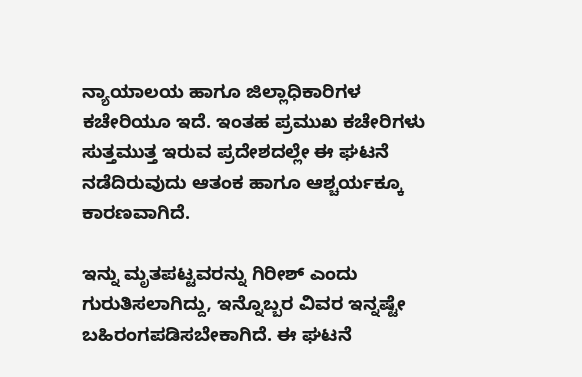ನ್ಯಾಯಾಲಯ ಹಾಗೂ ಜಿಲ್ಲಾಧಿಕಾರಿಗಳ ಕಚೇರಿಯೂ ಇದೆ. ಇಂತಹ ಪ್ರಮುಖ ಕಚೇರಿಗಳು ಸುತ್ತಮುತ್ತ ಇರುವ ಪ್ರದೇಶದಲ್ಲೇ ಈ ಘಟನೆ ನಡೆದಿರುವುದು ಆತಂಕ ಹಾಗೂ ಆಶ್ಚರ್ಯಕ್ಕೂ ಕಾರಣವಾಗಿದೆ.

ಇನ್ನು ಮೃತಪಟ್ಟವರನ್ನು ಗಿರೀಶ್‌ ಎಂದು ಗುರುತಿಸಲಾಗಿದ್ದು, ಇನ್ನೊಬ್ಬರ ವಿವರ ಇನ್ನಷ್ಟೇ ಬಹಿರಂಗಪಡಿಸಬೇಕಾಗಿದೆ. ಈ ಘಟನೆ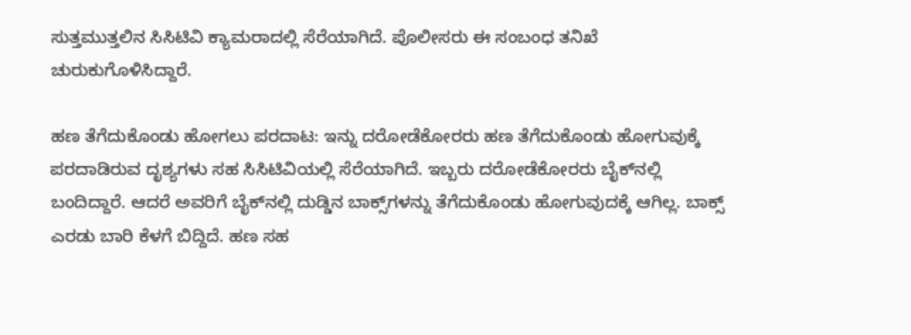ಸುತ್ತಮುತ್ತಲಿನ ಸಿಸಿಟಿವಿ ಕ್ಯಾಮರಾದಲ್ಲಿ ಸೆರೆಯಾಗಿದೆ. ಪೊಲೀಸರು ಈ ಸಂಬಂಧ ತನಿಖೆ ಚುರುಕುಗೊಳಿಸಿದ್ದಾರೆ.

ಹಣ ತೆಗೆದುಕೊಂಡು ಹೋಗಲು ಪರದಾಟ: ಇನ್ನು ದರೋಡೆಕೋರರು ಹಣ ತೆಗೆದುಕೊಂಡು ಹೋಗುವುಕ್ಕೆ ಪರದಾಡಿರುವ ದೃಶ್ಯಗಳು ಸಹ ಸಿಸಿಟಿವಿಯಲ್ಲಿ ಸೆರೆಯಾಗಿದೆ. ಇಬ್ಬರು ದರೋಡೆಕೋರರು ಬೈಕ್‌ನಲ್ಲಿ ಬಂದಿದ್ದಾರೆ. ಆದರೆ ಅವರಿಗೆ ಬೈಕ್‌ನಲ್ಲಿ ದುಡ್ಡಿನ ಬಾಕ್ಸ್‌ಗಳನ್ನು ತೆಗೆದುಕೊಂಡು ಹೋಗುವುದಕ್ಕೆ ಆಗಿಲ್ಲ. ಬಾಕ್ಸ್‌ ಎರಡು ಬಾರಿ ಕೆಳಗೆ ಬಿದ್ದಿದೆ. ಹಣ ಸಹ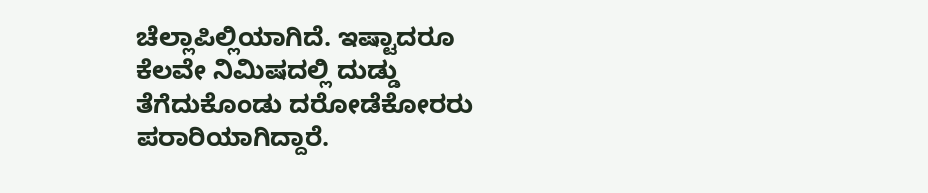ಚೆಲ್ಲಾಪಿಲ್ಲಿಯಾಗಿದೆ. ಇಷ್ಟಾದರೂ ಕೆಲವೇ ನಿಮಿಷದಲ್ಲಿ ದುಡ್ಡು ತೆಗೆದುಕೊಂಡು ದರೋಡೆಕೋರರು ಪರಾರಿಯಾಗಿದ್ದಾರೆ.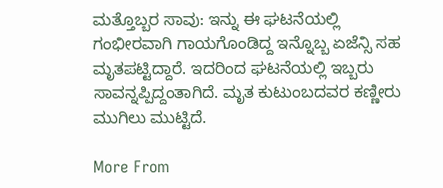ಮತ್ತೊಬ್ಬರ ಸಾವು: ಇನ್ನು ಈ ಘಟನೆಯಲ್ಲಿ ಗಂಭೀರವಾಗಿ ಗಾಯಗೊಂಡಿದ್ದ ಇನ್ನೊಬ್ಬ ಏಜೆನ್ಸಿ ಸಹ ಮೃತಪಟ್ಟಿದ್ದಾರೆ. ಇದರಿಂದ ಘಟನೆಯಲ್ಲಿ ಇಬ್ಬರು ಸಾವನ್ನಪ್ಪಿದ್ದಂತಾಗಿದೆ. ಮೃತ ಕುಟುಂಬದವರ ಕಣ್ಣೀರು ಮುಗಿಲು ಮುಟ್ಟಿದೆ.

More From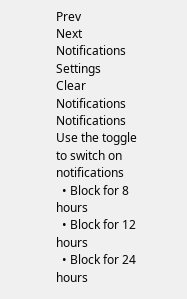Prev
Next
Notifications
Settings
Clear Notifications
Notifications
Use the toggle to switch on notifications
  • Block for 8 hours
  • Block for 12 hours
  • Block for 24 hours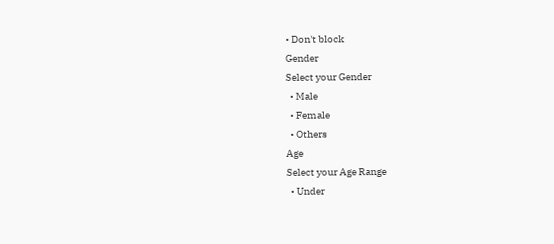• Don't block
Gender
Select your Gender
  • Male
  • Female
  • Others
Age
Select your Age Range
  • Under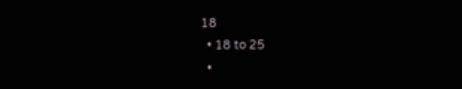18
  • 18 to 25
  •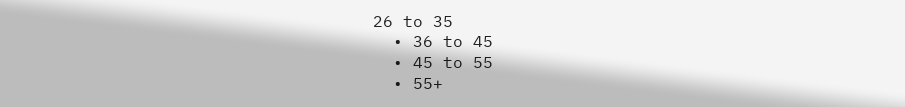26 to 35
  • 36 to 45
  • 45 to 55
  • 55+